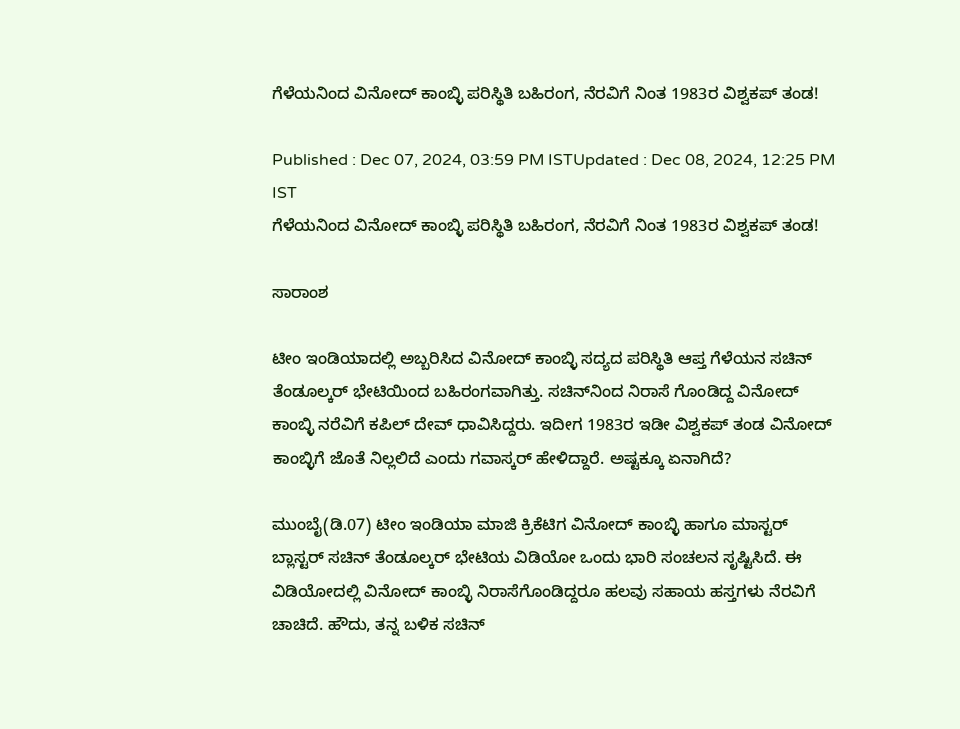ಗೆಳೆಯನಿಂದ ವಿನೋದ್ ಕಾಂಬ್ಳಿ ಪರಿಸ್ಥಿತಿ ಬಹಿರಂಗ, ನೆರವಿಗೆ ನಿಂತ 1983ರ ವಿಶ್ವಕಪ್ ತಂಡ!

Published : Dec 07, 2024, 03:59 PM ISTUpdated : Dec 08, 2024, 12:25 PM IST
ಗೆಳೆಯನಿಂದ ವಿನೋದ್ ಕಾಂಬ್ಳಿ ಪರಿಸ್ಥಿತಿ ಬಹಿರಂಗ, ನೆರವಿಗೆ ನಿಂತ 1983ರ ವಿಶ್ವಕಪ್ ತಂಡ!

ಸಾರಾಂಶ

ಟೀಂ ಇಂಡಿಯಾದಲ್ಲಿ ಅಬ್ಬರಿಸಿದ ವಿನೋದ್ ಕಾಂಬ್ಳಿ ಸದ್ಯದ ಪರಿಸ್ಥಿತಿ ಆಪ್ತ ಗೆಳೆಯನ ಸಚಿನ್ ತೆಂಡೂಲ್ಕರ್ ಭೇಟಿಯಿಂದ ಬಹಿರಂಗವಾಗಿತ್ತು. ಸಚಿನ್‌ನಿಂದ ನಿರಾಸೆ ಗೊಂಡಿದ್ದ ವಿನೋದ್ ಕಾಂಬ್ಳಿ ನರೆವಿಗೆ ಕಪಿಲ್ ದೇವ್ ಧಾವಿಸಿದ್ದರು. ಇದೀಗ 1983ರ ಇಡೀ ವಿಶ್ವಕಪ್ ತಂಡ ವಿನೋದ್ ಕಾಂಬ್ಳಿಗೆ ಜೊತೆ ನಿಲ್ಲಲಿದೆ ಎಂದು ಗವಾಸ್ಕರ್ ಹೇಳಿದ್ದಾರೆ. ಅಷ್ಟಕ್ಕೂ ಏನಾಗಿದೆ?

ಮುಂಬೈ(ಡಿ.07) ಟೀಂ ಇಂಡಿಯಾ ಮಾಜಿ ಕ್ರಿಕೆಟಿಗ ವಿನೋದ್ ಕಾಂಬ್ಳಿ ಹಾಗೂ ಮಾಸ್ಟರ್ ಬ್ಲಾಸ್ಟರ್ ಸಚಿನ್ ತೆಂಡೂಲ್ಕರ್ ಭೇಟಿಯ ವಿಡಿಯೋ ಒಂದು ಭಾರಿ ಸಂಚಲನ ಸೃಷ್ಟಿಸಿದೆ. ಈ ವಿಡಿಯೋದಲ್ಲಿ ವಿನೋದ್ ಕಾಂಬ್ಳಿ ನಿರಾಸೆಗೊಂಡಿದ್ದರೂ ಹಲವು ಸಹಾಯ ಹಸ್ತಗಳು ನೆರವಿಗೆ ಚಾಚಿದೆ. ಹೌದು, ತನ್ನ ಬಳಿಕ ಸಚಿನ್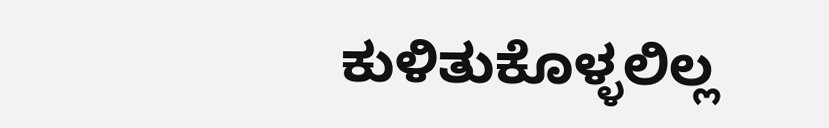ಕುಳಿತುಕೊಳ್ಳಲಿಲ್ಲ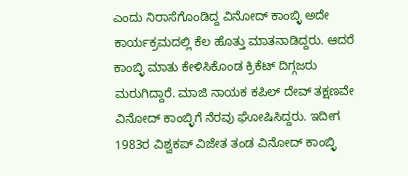ಎಂದು ನಿರಾಸೆಗೊಂಡಿದ್ದ ವಿನೋದ್ ಕಾಂಬ್ಳಿ ಅದೇ ಕಾರ್ಯಕ್ರಮದಲ್ಲಿ ಕೆಲ ಹೊತ್ತು ಮಾತನಾಡಿದ್ದರು. ಆದರೆ ಕಾಂಬ್ಳಿ ಮಾತು ಕೇಳಿಸಿಕೊಂಡ ಕ್ರಿಕೆಟ್ ದಿಗ್ಗಜರು ಮರುಗಿದ್ದಾರೆ. ಮಾಜಿ ನಾಯಕ ಕಪಿಲ್ ದೇವ್ ತಕ್ಷಣವೇ ವಿನೋದ್ ಕಾಂಬ್ಳಿಗೆ ನೆರವು ಘೋಷಿಸಿದ್ದರು. ಇದೀಗ 1983ರ ವಿಶ್ವಕಪ್ ವಿಜೇತ ತಂಡ ವಿನೋದ್ ಕಾಂಬ್ಳಿ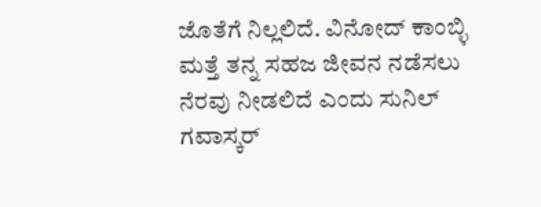ಜೊತೆಗೆ ನಿಲ್ಲಲಿದೆ. ವಿನೋದ್ ಕಾಂಬ್ಳಿ ಮತ್ತೆ ತನ್ನ ಸಹಜ ಜೀವನ ನಡೆಸಲು ನೆರವು ನೀಡಲಿದೆ ಎಂದು ಸುನಿಲ್ ಗವಾಸ್ಕರ್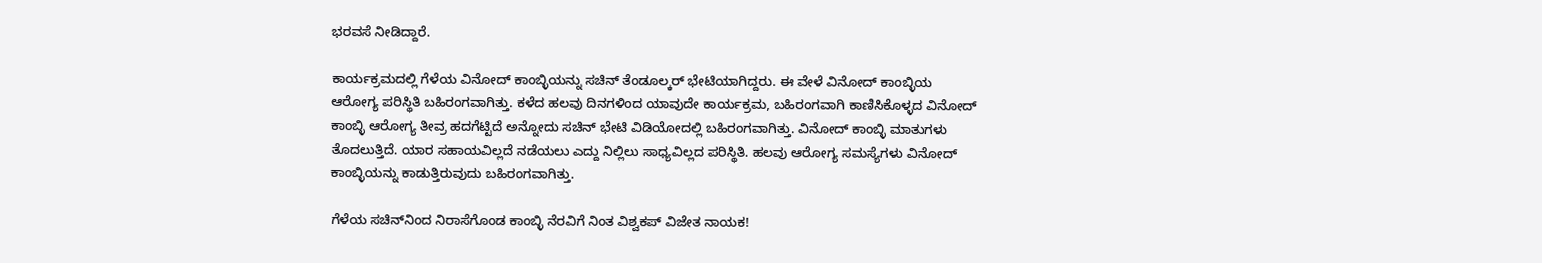ಭರವಸೆ ನೀಡಿದ್ದಾರೆ.

ಕಾರ್ಯಕ್ರಮದಲ್ಲಿ ಗೆಳೆಯ ವಿನೋದ್ ಕಾಂಬ್ಳಿಯನ್ನು ಸಚಿನ್ ತೆಂಡೂಲ್ಕರ್ ಭೇಟಿಯಾಗಿದ್ದರು. ಈ ವೇಳೆ ವಿನೋದ್ ಕಾಂಬ್ಳಿಯ ಆರೋಗ್ಯ ಪರಿಸ್ಥಿತಿ ಬಹಿರಂಗವಾಗಿತ್ತು. ಕಳೆದ ಹಲವು ದಿನಗಳಿಂದ ಯಾವುದೇ ಕಾರ್ಯಕ್ರಮ, ಬಹಿರಂಗವಾಗಿ ಕಾಣಿಸಿಕೊಳ್ಳದ ವಿನೋದ್ ಕಾಂಬ್ಳಿ ಆರೋಗ್ಯ ತೀವ್ರ ಹದಗೆಟ್ಟಿದೆ ಅನ್ನೋದು ಸಚಿನ್ ಭೇಟಿ ವಿಡಿಯೋದಲ್ಲಿ ಬಹಿರಂಗವಾಗಿತ್ತು. ವಿನೋದ್ ಕಾಂಬ್ಳಿ ಮಾತುಗಳು ತೊದಲುತ್ತಿದೆ. ಯಾರ ಸಹಾಯವಿಲ್ಲದೆ ನಡೆಯಲು ಎದ್ದು ನಿಲ್ಲಿಲು ಸಾಧ್ಯವಿಲ್ಲದ ಪರಿಸ್ಥಿತಿ. ಹಲವು ಆರೋಗ್ಯ ಸಮಸ್ಯೆಗಳು ವಿನೋದ್ ಕಾಂಬ್ಳಿಯನ್ನು ಕಾಡುತ್ತಿರುವುದು ಬಹಿರಂಗವಾಗಿತ್ತು.

ಗೆಳೆಯ ಸಚಿನ್‌ನಿಂದ ನಿರಾಸೆಗೊಂಡ ಕಾಂಬ್ಳಿ ನೆರವಿಗೆ ನಿಂತ ವಿಶ್ವಕಪ್ ವಿಜೇತ ನಾಯಕ!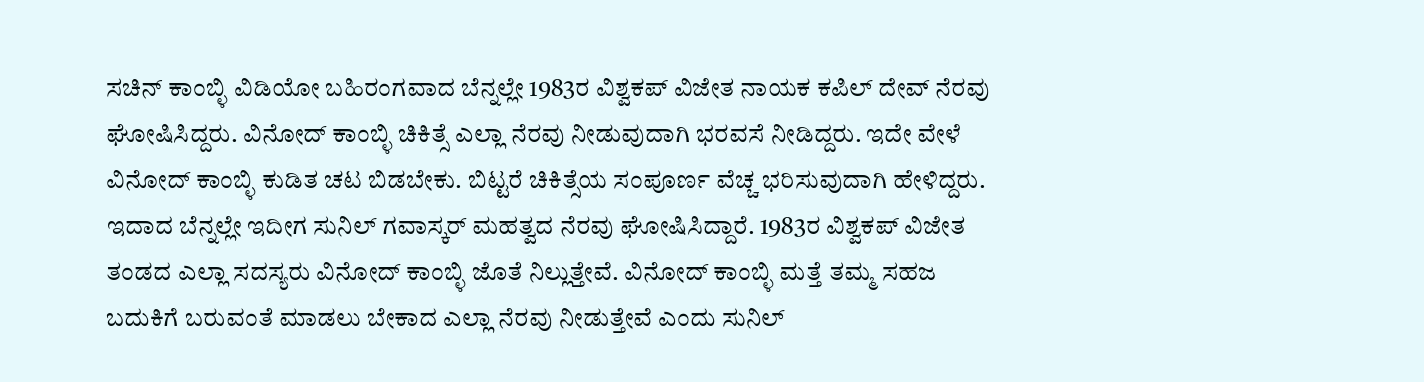ಸಚಿನ್ ಕಾಂಬ್ಳಿ ವಿಡಿಯೋ ಬಹಿರಂಗವಾದ ಬೆನ್ನಲ್ಲೇ 1983ರ ವಿಶ್ವಕಪ್ ವಿಜೇತ ನಾಯಕ ಕಪಿಲ್ ದೇವ್ ನೆರವು ಘೋಷಿಸಿದ್ದರು. ವಿನೋದ್ ಕಾಂಬ್ಳಿ ಚಿಕಿತ್ಸೆ ಎಲ್ಲಾ ನೆರವು ನೀಡುವುದಾಗಿ ಭರವಸೆ ನೀಡಿದ್ದರು. ಇದೇ ವೇಳೆ ವಿನೋದ್ ಕಾಂಬ್ಳಿ ಕುಡಿತ ಚಟ ಬಿಡಬೇಕು. ಬಿಟ್ಟರೆ ಚಿಕಿತ್ಸೆಯ ಸಂಪೂರ್ಣ ವೆಚ್ಚ ಭರಿಸುವುದಾಗಿ ಹೇಳಿದ್ದರು. ಇದಾದ ಬೆನ್ನಲ್ಲೇ ಇದೀಗ ಸುನಿಲ್ ಗವಾಸ್ಕರ್ ಮಹತ್ವದ ನೆರವು ಘೋಷಿಸಿದ್ದಾರೆ. 1983ರ ವಿಶ್ವಕಪ್ ವಿಜೇತ ತಂಡದ ಎಲ್ಲಾ ಸದಸ್ಯರು ವಿನೋದ್ ಕಾಂಬ್ಳಿ ಜೊತೆ ನಿಲ್ಲುತ್ತೇವೆ. ವಿನೋದ್ ಕಾಂಬ್ಳಿ ಮತ್ತೆ ತಮ್ಮ ಸಹಜ ಬದುಕಿಗೆ ಬರುವಂತೆ ಮಾಡಲು ಬೇಕಾದ ಎಲ್ಲಾ ನೆರವು ನೀಡುತ್ತೇವೆ ಎಂದು ಸುನಿಲ್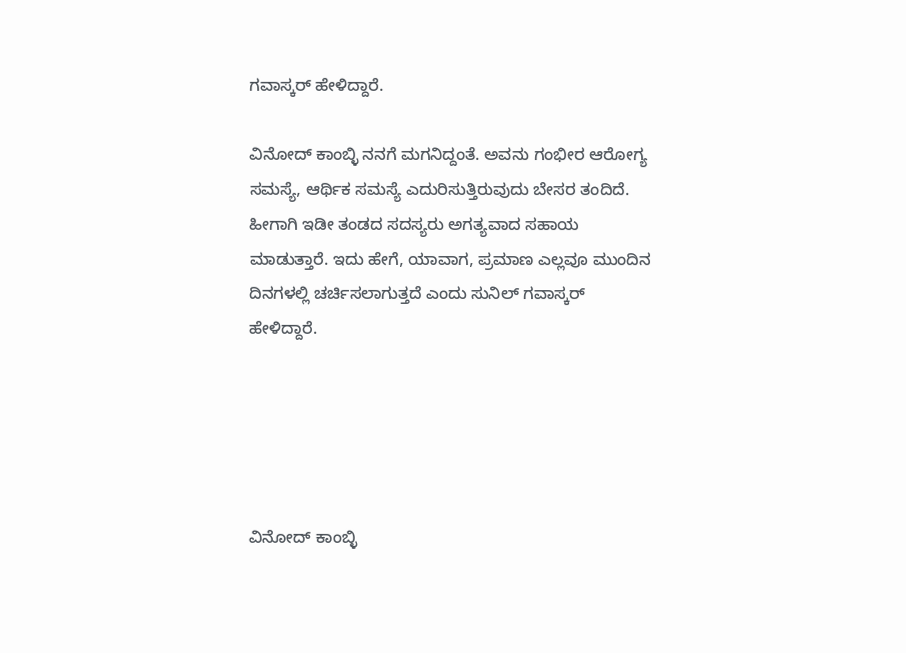ಗವಾಸ್ಕರ್ ಹೇಳಿದ್ದಾರೆ.

ವಿನೋದ್ ಕಾಂಬ್ಳಿ ನನಗೆ ಮಗನಿದ್ದಂತೆ. ಅವನು ಗಂಭೀರ ಆರೋಗ್ಯ ಸಮಸ್ಯೆ, ಆರ್ಥಿಕ ಸಮಸ್ಯೆ ಎದುರಿಸುತ್ತಿರುವುದು ಬೇಸರ ತಂದಿದೆ. ಹೀಗಾಗಿ ಇಡೀ ತಂಡದ ಸದಸ್ಯರು ಅಗತ್ಯವಾದ ಸಹಾಯ ಮಾಡುತ್ತಾರೆ. ಇದು ಹೇಗೆ, ಯಾವಾಗ, ಪ್ರಮಾಣ ಎಲ್ಲವೂ ಮುಂದಿನ ದಿನಗಳಲ್ಲಿ ಚರ್ಚಿಸಲಾಗುತ್ತದೆ ಎಂದು ಸುನಿಲ್ ಗವಾಸ್ಕರ್ ಹೇಳಿದ್ದಾರೆ.





ವಿನೋದ್ ಕಾಂಬ್ಳಿ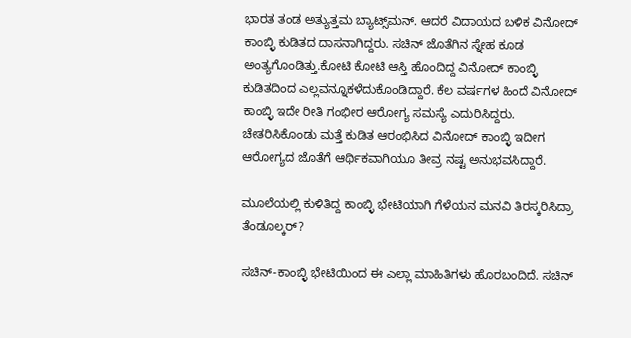ಭಾರತ ತಂಡ ಅತ್ಯುತ್ತಮ ಬ್ಯಾಟ್ಸ್‌ಮನ್. ಆದರೆ ವಿದಾಯದ ಬಳಿಕ ವಿನೋದ್ ಕಾಂಬ್ಳಿ ಕುಡಿತದ ದಾಸನಾಗಿದ್ದರು. ಸಚಿನ್ ಜೊತೆಗಿನ ಸ್ನೇಹ ಕೂಡ ಅಂತ್ಯಗೊಂಡಿತ್ತು.ಕೋಟಿ ಕೋಟಿ ಆಸ್ತಿ ಹೊಂದಿದ್ದ ವಿನೋದ್ ಕಾಂಬ್ಳಿ ಕುಡಿತದಿಂದ ಎಲ್ಲವನ್ನೂಕಳೆದುಕೊಂಡಿದ್ದಾರೆ. ಕೆಲ ವರ್ಷಗಳ ಹಿಂದೆ ವಿನೋದ್ ಕಾಂಬ್ಳಿ ಇದೇ ರೀತಿ ಗಂಭೀರ ಆರೋಗ್ಯ ಸಮಸ್ಯೆ ಎದುರಿಸಿದ್ದರು. ಚೇತರಿಸಿಕೊಂಡು ಮತ್ತೆ ಕುಡಿತ ಆರಂಭಿಸಿದ ವಿನೋದ್ ಕಾಂಬ್ಳಿ ಇದೀಗ ಆರೋಗ್ಯದ ಜೊತೆಗೆ ಆರ್ಥಿಕವಾಗಿಯೂ ತೀವ್ರ ನಷ್ಟ ಅನುಭವಸಿದ್ದಾರೆ.

ಮೂಲೆಯಲ್ಲಿ ಕುಳಿತಿದ್ದ ಕಾಂಬ್ಳಿ ಭೇಟಿಯಾಗಿ ಗೆಳೆಯನ ಮನವಿ ತಿರಸ್ಕರಿಸಿದ್ರಾ ತೆಂಡೂಲ್ಕರ್?

ಸಚಿನ್-ಕಾಂಬ್ಳಿ ಭೇಟಿಯಿಂದ ಈ ಎಲ್ಲಾ ಮಾಹಿತಿಗಳು ಹೊರಬಂದಿದೆ. ಸಚಿನ್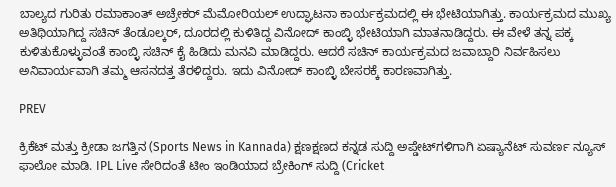ಬಾಲ್ಯದ ಗುರಿತು ರಮಾಕಾಂತ್ ಅಚ್ರೇಕರ್ ಮೆಮೋರಿಯಲ್ ಉದ್ಘಾಟನಾ ಕಾರ್ಯಕ್ರಮದಲ್ಲಿ ಈ ಭೇಟಿಯಾಗಿತ್ತು. ಕಾರ್ಯಕ್ರಮದ ಮುಖ್ಯ ಅತಿಥಿಯಾಗಿದ್ದ ಸಚಿನ್ ತೆಂಡೂಲ್ಕರ್, ದೂರದಲ್ಲಿ ಕುಳಿತಿದ್ದ ವಿನೋದ್ ಕಾಂಬ್ಳಿ ಭೇಟಿಯಾಗಿ ಮಾತನಾಡಿದ್ದರು. ಈ ವೇಳೆ ತನ್ನ ಪಕ್ಕ ಕುಳಿತುಕೊಳ್ಳುವಂತೆ ಕಾಂಬ್ಳಿ ಸಚಿನ್ ಕೈ ಹಿಡಿದು ಮನವಿ ಮಾಡಿದ್ದರು. ಆದರೆ ಸಚಿನ್ ಕಾರ್ಯಕ್ರಮದ ಜವಾಬ್ದಾರಿ ನಿರ್ವಹಿಸಲು ಅನಿವಾರ್ಯವಾಗಿ ತಮ್ಮ ಆಸನದತ್ತ ತೆರಳಿದ್ದರು. ಇದು ವಿನೋದ್ ಕಾಂಬ್ಳಿ ಬೇಸರಕ್ಕೆ ಕಾರಣವಾಗಿತ್ತು.

PREV

ಕ್ರಿಕೆಟ್ ಮತ್ತು ಕ್ರೀಡಾ ಜಗತ್ತಿನ (Sports News in Kannada) ಕ್ಷಣಕ್ಷಣದ ಕನ್ನಡ ಸುದ್ದಿ ಅಪ್ಡೇಟ್‌ಗಳಿಗಾಗಿ ಏಷ್ಯಾನೆಟ್ ಸುವರ್ಣ ನ್ಯೂಸ್‌ ಫಾಲೋ ಮಾಡಿ. IPL Live ಸೇರಿದಂತೆ ಟೀಂ ಇಂಡಿಯಾದ ಬ್ರೇಕಿಂಗ್ ಸುದ್ದಿ (Cricket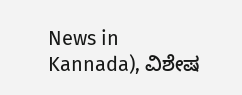News in Kannada), ವಿಶೇಷ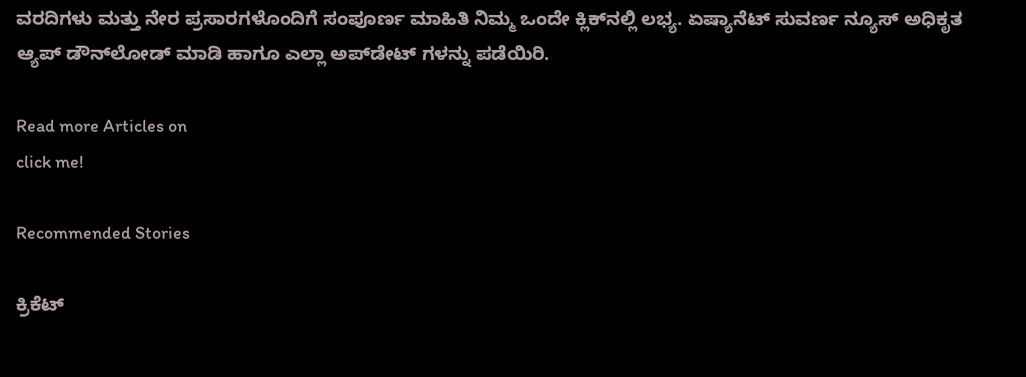ವರದಿಗಳು ಮತ್ತು ನೇರ ಪ್ರಸಾರಗಳೊಂದಿಗೆ ಸಂಪೂರ್ಣ ಮಾಹಿತಿ ನಿಮ್ಮ ಒಂದೇ ಕ್ಲಿಕ್‌ನಲ್ಲಿ ಲಭ್ಯ. ಏಷ್ಯಾನೆಟ್ ಸುವರ್ಣ ನ್ಯೂಸ್ ಅಧಿಕೃತ ಆ್ಯಪ್ ಡೌನ್‌ಲೋಡ್ ಮಾಡಿ ಹಾಗೂ ಎಲ್ಲಾ ಅಪ್‌ಡೇಟ್ ಗಳನ್ನು ಪಡೆಯಿರಿ.

Read more Articles on
click me!

Recommended Stories

ಕ್ರಿಕೆಟ್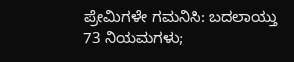ಪ್ರೇಮಿಗಳೇ ಗಮನಿಸಿ: ಬದಲಾಯ್ತು 73 ನಿಯಮಗಳು;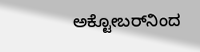ಅಕ್ಟೋಬರ್‌ನಿಂದ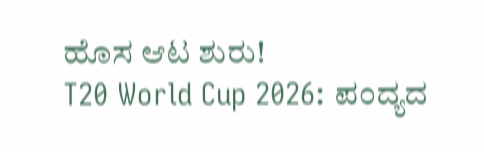ಹೊಸ ಆಟ ಶುರು!
T20 World Cup 2026: ಪಂದ್ಯದ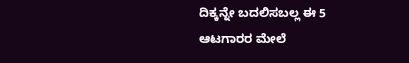ದಿಕ್ಕನ್ನೇ ಬದಲಿಸಬಲ್ಲ ಈ 5 ಆಟಗಾರರ ಮೇಲೆ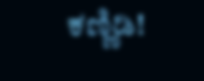ಕಣ್ಣಿಡಿ!